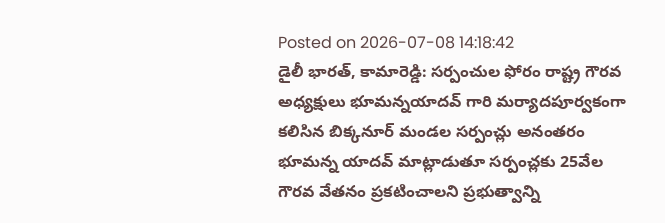Posted on 2026-07-08 14:18:42
డైలీ భారత్, కామారెడ్డి: సర్పంచుల ఫోరం రాష్ట్ర గౌరవ అధ్యక్షులు భూమన్నయాదవ్ గారి మర్యాదపూర్వకంగా కలిసిన బిక్కనూర్ మండల సర్పంచ్లు అనంతరం భూమన్న యాదవ్ మాట్లాడుతూ సర్పంచ్లకు 25వేల గౌరవ వేతనం ప్రకటించాలని ప్రభుత్వాన్ని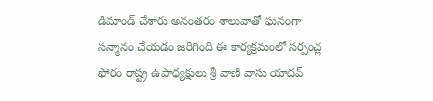డిమాండ్ చేశారు అనంతరం శాలువాతో ఘనంగా సన్మానం చేయడం జరిగింది ఈ కార్యక్రమంలో సర్పంచ్ల ఫోరం రాష్ట్ర ఉపాధ్యక్షులు శ్రీ వాణి వాసు యాదవ్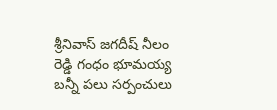శ్రీనివాస్ జగదీష్ నీలం రెడ్డి గంధం భూమయ్య బన్నీ పలు సర్పంచులు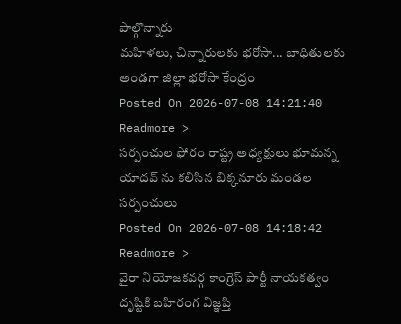పాల్గొన్నారు
మహిళలు, చిన్నారులకు భరోసా... బాధితులకు అండగా జిల్లా భరోసా కేంద్రం
Posted On 2026-07-08 14:21:40
Readmore >
సర్పంచుల ఫోరం రాష్ట్ర అధ్యక్షులు భూమన్న యాదవ్ ను కలిసిన బిక్కనూరు మండల సర్పంచులు
Posted On 2026-07-08 14:18:42
Readmore >
వైరా నియోజకవర్గ కాంగ్రెస్ పార్టీ నాయకత్వం దృష్టికి బహిరంగ విజ్ఞప్తి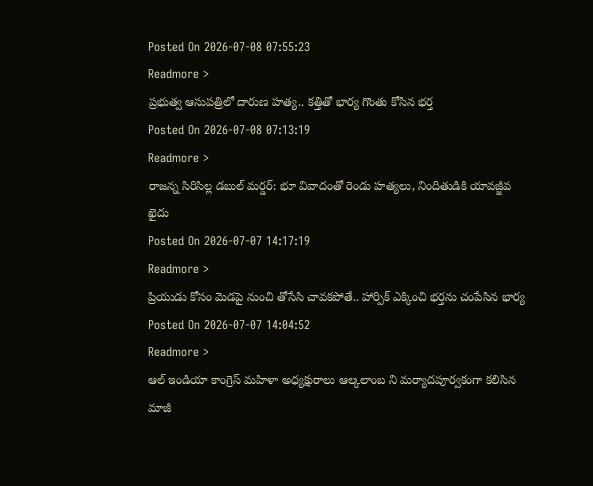Posted On 2026-07-08 07:55:23
Readmore >
ప్రభుత్వ ఆసుపత్రిలో దారుణ హత్య.. కత్తితో భార్య గొంతు కోసిన భర్త
Posted On 2026-07-08 07:13:19
Readmore >
రాజన్న సిరిసిల్ల డబుల్ మర్డర్: భూ వివాదంతో రెండు హత్యలు, నిందితుడికి యావజ్జీవ ఖైదు
Posted On 2026-07-07 14:17:19
Readmore >
ప్రియుడు కోసం మెడపై నుంచి తోసేసి చావకపోతే.. హార్పిక్ ఎక్కించి భర్తను చంపేసిన భార్య
Posted On 2026-07-07 14:04:52
Readmore >
ఆల్ ఇండియా కాంగ్రెస్ మహిళా అధ్యక్షురాలు ఆల్కలాంబ ని మర్యాదపూర్వకంగా కలిసిన మాజీ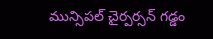మున్సిపల్ చైర్పర్సన్ గడ్డం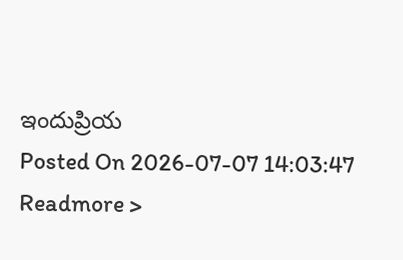ఇందుప్రియ
Posted On 2026-07-07 14:03:47
Readmore >